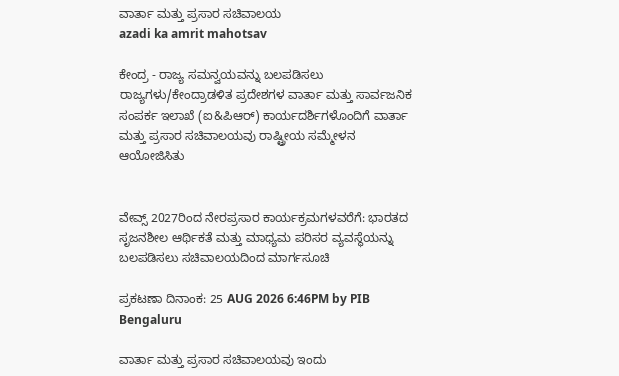ವಾರ್ತಾ ಮತ್ತು ಪ್ರಸಾರ ಸಚಿವಾಲಯ
azadi ka amrit mahotsav

ಕೇಂದ್ರ - ರಾಜ್ಯ ಸಮನ್ವಯವನ್ನು ಬಲಪಡಿಸಲು ರಾಜ್ಯಗಳು/ಕೇಂದ್ರಾಡಳಿತ ಪ್ರದೇಶಗಳ ವಾರ್ತಾ ಮತ್ತು ಸಾರ್ವಜನಿಕ ಸಂಪರ್ಕ ಇಲಾಖೆ (ಐ&ಪಿಆರ್) ಕಾರ್ಯದರ್ಶಿಗಳೊಂದಿಗೆ ವಾರ್ತಾ ಮತ್ತು ಪ್ರಸಾರ ಸಚಿವಾಲಯವು ರಾಷ್ಟ್ರೀಯ ಸಮ್ಮೇಳನ ಆಯೋಜಿಸಿತು


ವೇವ್ಸ್ 2027ರಿಂದ ನೇರಪ್ರಸಾರ ಕಾರ್ಯಕ್ರಮಗಳವರೆಗೆ: ಭಾರತದ ಸೃಜನಶೀಲ ಆರ್ಥಿಕತೆ ಮತ್ತು ಮಾಧ್ಯಮ ಪರಿಸರ ವ್ಯವಸ್ಥೆಯನ್ನು ಬಲಪಡಿಸಲು ಸಚಿವಾಲಯದಿಂದ ಮಾರ್ಗಸೂಚಿ

ಪ್ರಕಟಣಾ ದಿನಾಂಕ: 25 AUG 2026 6:46PM by PIB Bengaluru

ವಾರ್ತಾ ಮತ್ತು ಪ್ರಸಾರ ಸಚಿವಾಲಯವು ಇಂದು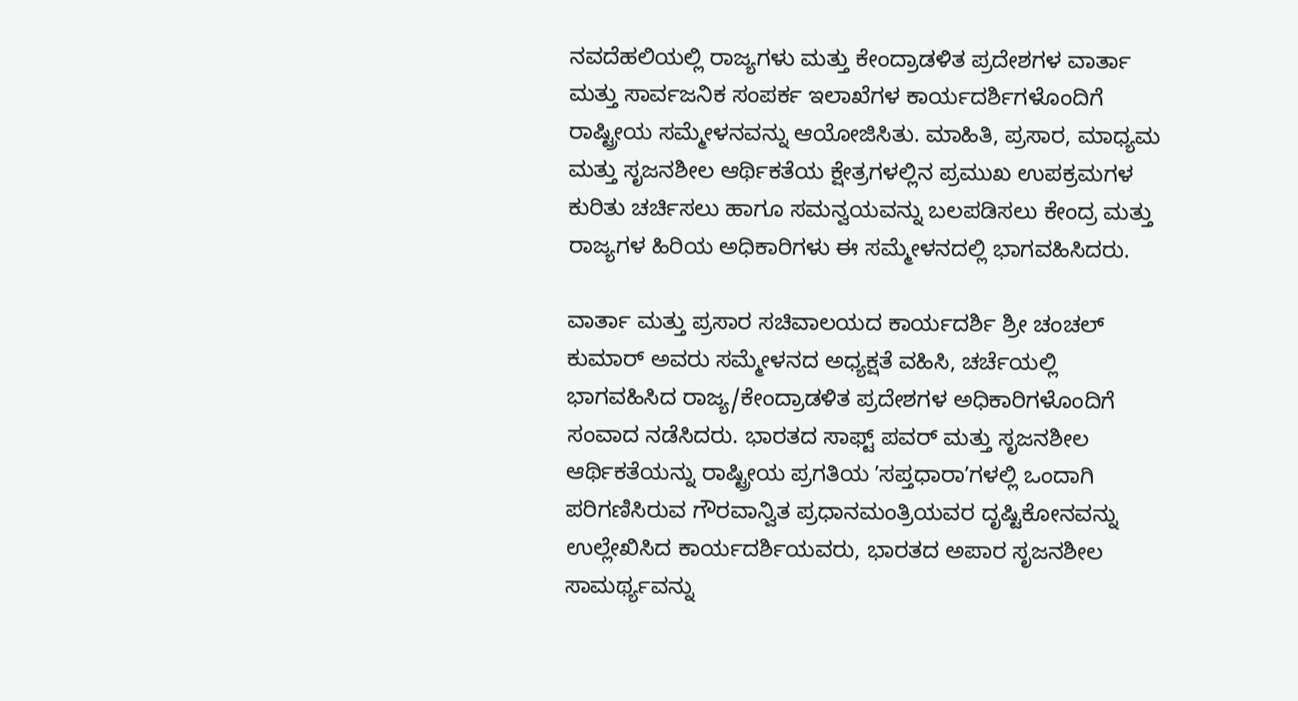ನವದೆಹಲಿಯಲ್ಲಿ ರಾಜ್ಯಗಳು ಮತ್ತು ಕೇಂದ್ರಾಡಳಿತ ಪ್ರದೇಶಗಳ ವಾರ್ತಾ ಮತ್ತು ಸಾರ್ವಜನಿಕ ಸಂಪರ್ಕ ಇಲಾಖೆಗಳ ಕಾರ್ಯದರ್ಶಿಗಳೊಂದಿಗೆ ರಾಷ್ಟ್ರೀಯ ಸಮ್ಮೇಳನವನ್ನು ಆಯೋಜಿಸಿತು. ಮಾಹಿತಿ, ಪ್ರಸಾರ, ಮಾಧ್ಯಮ ಮತ್ತು ಸೃಜನಶೀಲ ಆರ್ಥಿಕತೆಯ ಕ್ಷೇತ್ರಗಳಲ್ಲಿನ ಪ್ರಮುಖ ಉಪಕ್ರಮಗಳ ಕುರಿತು ಚರ್ಚಿಸಲು ಹಾಗೂ ಸಮನ್ವಯವನ್ನು ಬಲಪಡಿಸಲು ಕೇಂದ್ರ ಮತ್ತು ರಾಜ್ಯಗಳ ಹಿರಿಯ ಅಧಿಕಾರಿಗಳು ಈ ಸಮ್ಮೇಳನದಲ್ಲಿ ಭಾಗವಹಿಸಿದರು.

ವಾರ್ತಾ ಮತ್ತು ಪ್ರಸಾರ ಸಚಿವಾಲಯದ ಕಾರ್ಯದರ್ಶಿ ಶ್ರೀ ಚಂಚಲ್ ಕುಮಾರ್ ಅವರು ಸಮ್ಮೇಳನದ ಅಧ್ಯಕ್ಷತೆ ವಹಿಸಿ, ಚರ್ಚೆಯಲ್ಲಿ ಭಾಗವಹಿಸಿದ ರಾಜ್ಯ/ಕೇಂದ್ರಾಡಳಿತ ಪ್ರದೇಶಗಳ ಅಧಿಕಾರಿಗಳೊಂದಿಗೆ ಸಂವಾದ ನಡೆಸಿದರು. ಭಾರತದ ಸಾಫ್ಟ್‌ ಪವರ್ ಮತ್ತು ಸೃಜನಶೀಲ ಆರ್ಥಿಕತೆಯನ್ನು ರಾಷ್ಟ್ರೀಯ ಪ್ರಗತಿಯ ʼಸಪ್ತಧಾರಾʼಗಳಲ್ಲಿ ಒಂದಾಗಿ ಪರಿಗಣಿಸಿರುವ ಗೌರವಾನ್ವಿತ ಪ್ರಧಾನಮಂತ್ರಿಯವರ ದೃಷ್ಟಿಕೋನವನ್ನು ಉಲ್ಲೇಖಿಸಿದ ಕಾರ್ಯದರ್ಶಿಯವರು, ಭಾರತದ ಅಪಾರ ಸೃಜನಶೀಲ ಸಾಮರ್ಥ್ಯವನ್ನು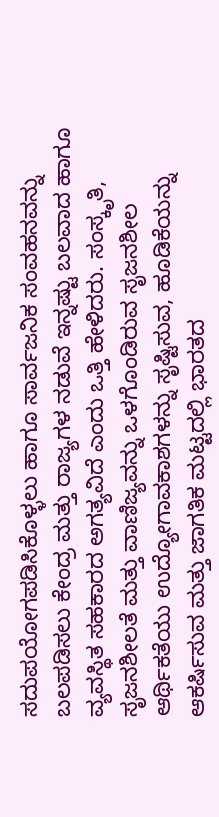ಸದುಪಯೋಗಪಡಿಸಿಕೊಳ್ಳಲು ಹಾಗೂ ಸಾರ್ವಜನಿಕ ಸಂವಹನವನ್ನು ಬಲಪಡಿಸಲು ಕೇಂದ್ರ ಮತ್ತು ರಾಜ್ಯಗಳ ನಡುವೆ ಇನ್ನಷ್ಟು ಬಲವಾದ ಹಾಗೂ ವ್ಯವಸ್ಥಿತ ಸಹಕಾರದ ಅಗತ್ಯವಿದೆ ಎಂದು ಒತ್ತಿ ಹೇಳಿದರು. ಸಂಸ್ಕೃತಿ, ಸೃಜನಶೀಲತೆ ಮತ್ತು ವಾಣಿಜ್ಯವನ್ನು ಒಳಗೊಂಡಿರುವ ಸೃಜನಶೀಲ ಆರ್ಥಿಕತೆಯು ಉದ್ಯೋಗಾವಕಾಶಗಳನ್ನು ಸೃಷ್ಟಿಸುವ, ಹೂಡಿಕೆಯನ್ನು ಆಕರ್ಷಿಸುವ ಮತ್ತು ಜಾಗತಿಕ ಮಟ್ಟದಲ್ಲಿ ಭಾರತದ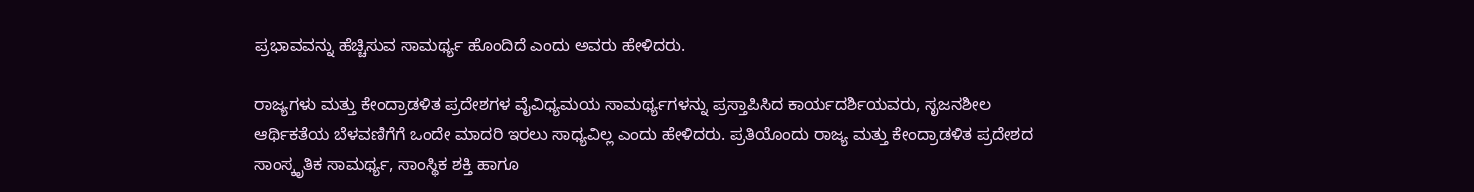ಪ್ರಭಾವವನ್ನು ಹೆಚ್ಚಿಸುವ ಸಾಮರ್ಥ್ಯ ಹೊಂದಿದೆ ಎಂದು ಅವರು ಹೇಳಿದರು.

ರಾಜ್ಯಗಳು ಮತ್ತು ಕೇಂದ್ರಾಡಳಿತ ಪ್ರದೇಶಗಳ ವೈವಿಧ್ಯಮಯ ಸಾಮರ್ಥ್ಯಗಳನ್ನು ಪ್ರಸ್ತಾಪಿಸಿದ ಕಾರ್ಯದರ್ಶಿಯವರು, ಸೃಜನಶೀಲ ಆರ್ಥಿಕತೆಯ ಬೆಳವಣಿಗೆಗೆ ಒಂದೇ ಮಾದರಿ ಇರಲು ಸಾಧ್ಯವಿಲ್ಲ ಎಂದು ಹೇಳಿದರು. ಪ್ರತಿಯೊಂದು ರಾಜ್ಯ ಮತ್ತು ಕೇಂದ್ರಾಡಳಿತ ಪ್ರದೇಶದ ಸಾಂಸ್ಕೃತಿಕ ಸಾಮರ್ಥ್ಯ, ಸಾಂಸ್ಥಿಕ ಶಕ್ತಿ ಹಾಗೂ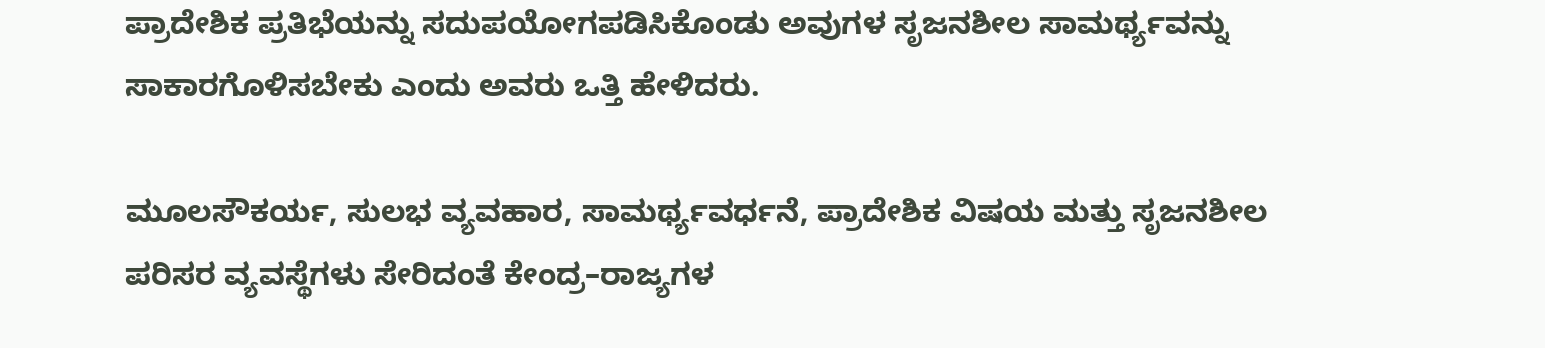ಪ್ರಾದೇಶಿಕ ಪ್ರತಿಭೆಯನ್ನು ಸದುಪಯೋಗಪಡಿಸಿಕೊಂಡು ಅವುಗಳ ಸೃಜನಶೀಲ ಸಾಮರ್ಥ್ಯವನ್ನು ಸಾಕಾರಗೊಳಿಸಬೇಕು ಎಂದು ಅವರು ಒತ್ತಿ ಹೇಳಿದರು.

ಮೂಲಸೌಕರ್ಯ, ಸುಲಭ ವ್ಯವಹಾರ, ಸಾಮರ್ಥ್ಯವರ್ಧನೆ, ಪ್ರಾದೇಶಿಕ ವಿಷಯ ಮತ್ತು ಸೃಜನಶೀಲ ಪರಿಸರ ವ್ಯವಸ್ಥೆಗಳು ಸೇರಿದಂತೆ ಕೇಂದ್ರ–ರಾಜ್ಯಗಳ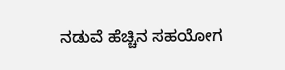ನಡುವೆ ಹೆಚ್ಚಿನ ಸಹಯೋಗ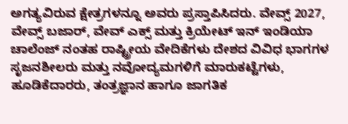ಅಗತ್ಯವಿರುವ ಕ್ಷೇತ್ರಗಳನ್ನೂ ಅವರು ಪ್ರಸ್ತಾಪಿಸಿದರು. ವೇವ್ಸ್ 2027, ವೇವ್ಸ್‌ ಬಜಾರ್, ವೇವ್‌ ಎಕ್ಸ್ ಮತ್ತು ಕ್ರಿಯೇಟ್‌ ಇನ್‌ ಇಂಡಿಯಾ ಚಾಲೆಂಜ್‌ ನಂತಹ ರಾಷ್ಟ್ರೀಯ ವೇದಿಕೆಗಳು ದೇಶದ ವಿವಿಧ ಭಾಗಗಳ ಸೃಜನಶೀಲರು ಮತ್ತು ನವೋದ್ಯಮಗಳಿಗೆ ಮಾರುಕಟ್ಟೆಗಳು, ಹೂಡಿಕೆದಾರರು, ತಂತ್ರಜ್ಞಾನ ಹಾಗೂ ಜಾಗತಿಕ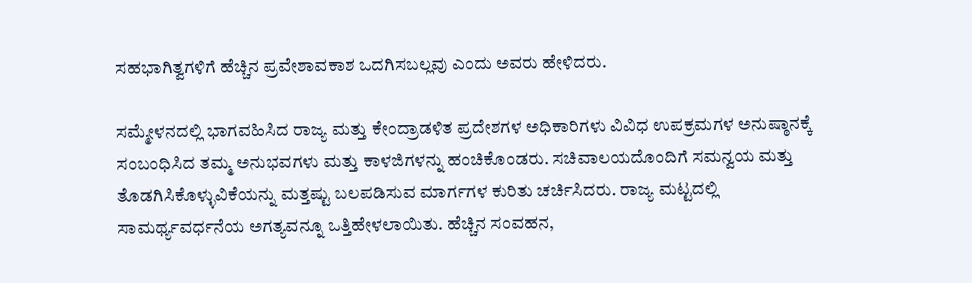ಸಹಭಾಗಿತ್ವಗಳಿಗೆ ಹೆಚ್ಚಿನ ಪ್ರವೇಶಾವಕಾಶ ಒದಗಿಸಬಲ್ಲವು ಎಂದು ಅವರು ಹೇಳಿದರು.

ಸಮ್ಮೇಳನದಲ್ಲಿ ಭಾಗವಹಿಸಿದ ರಾಜ್ಯ ಮತ್ತು ಕೇಂದ್ರಾಡಳಿತ ಪ್ರದೇಶಗಳ ಅಧಿಕಾರಿಗಳು ವಿವಿಧ ಉಪಕ್ರಮಗಳ ಅನುಷ್ಠಾನಕ್ಕೆ ಸಂಬಂಧಿಸಿದ ತಮ್ಮ ಅನುಭವಗಳು ಮತ್ತು ಕಾಳಜಿಗಳನ್ನು ಹಂಚಿಕೊಂಡರು. ಸಚಿವಾಲಯದೊಂದಿಗೆ ಸಮನ್ವಯ ಮತ್ತು ತೊಡಗಿಸಿಕೊಳ್ಳುವಿಕೆಯನ್ನು ಮತ್ತಷ್ಟು ಬಲಪಡಿಸುವ ಮಾರ್ಗಗಳ ಕುರಿತು ಚರ್ಚಿಸಿದರು. ರಾಜ್ಯ ಮಟ್ಟದಲ್ಲಿ ಸಾಮರ್ಥ್ಯವರ್ಧನೆಯ ಅಗತ್ಯವನ್ನೂ ಒತ್ತಿಹೇಳಲಾಯಿತು. ಹೆಚ್ಚಿನ ಸಂವಹನ,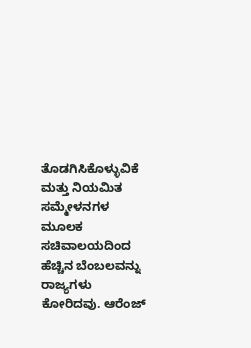ತೊಡಗಿಸಿಕೊಳ್ಳುವಿಕೆ ಮತ್ತು ನಿಯಮಿತ ಸಮ್ಮೇಳನಗಳ ಮೂಲಕ ಸಚಿವಾಲಯದಿಂದ ಹೆಚ್ಚಿನ ಬೆಂಬಲವನ್ನು ರಾಜ್ಯಗಳು ಕೋರಿದವು. ಆರೆಂಜ್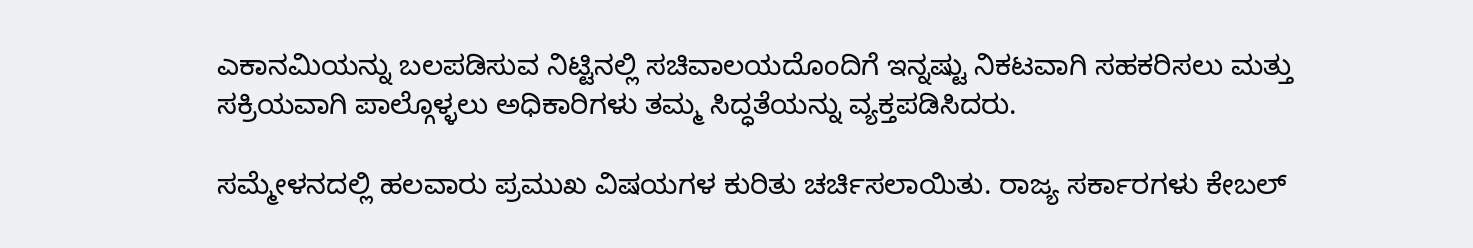ಎಕಾನಮಿಯನ್ನು ಬಲಪಡಿಸುವ ನಿಟ್ಟಿನಲ್ಲಿ ಸಚಿವಾಲಯದೊಂದಿಗೆ ಇನ್ನಷ್ಟು ನಿಕಟವಾಗಿ ಸಹಕರಿಸಲು ಮತ್ತು ಸಕ್ರಿಯವಾಗಿ ಪಾಲ್ಗೊಳ್ಳಲು ಅಧಿಕಾರಿಗಳು ತಮ್ಮ ಸಿದ್ಧತೆಯನ್ನು ವ್ಯಕ್ತಪಡಿಸಿದರು.

ಸಮ್ಮೇಳನದಲ್ಲಿ ಹಲವಾರು ಪ್ರಮುಖ ವಿಷಯಗಳ ಕುರಿತು ಚರ್ಚಿಸಲಾಯಿತು. ರಾಜ್ಯ ಸರ್ಕಾರಗಳು ಕೇಬಲ್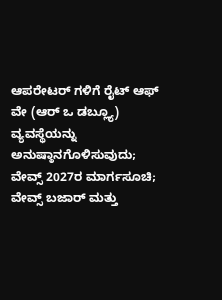ಆಪರೇಟರ್‌ ಗಳಿಗೆ ರೈಟ್ ಆಫ್ ವೇ (ಆರ್‌ ಒ ಡಬ್ಲ್ಯೂ) ವ್ಯವಸ್ಥೆಯನ್ನು ಅನುಷ್ಠಾನಗೊಳಿಸುವುದು; ವೇವ್ಸ್ 2027ರ ಮಾರ್ಗಸೂಚಿ; ವೇವ್ಸ್‌ ಬಜಾರ್ ಮತ್ತು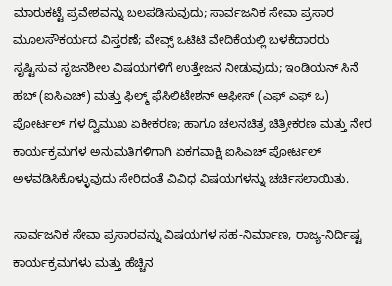ಮಾರುಕಟ್ಟೆ ಪ್ರವೇಶವನ್ನು ಬಲಪಡಿಸುವುದು; ಸಾರ್ವಜನಿಕ ಸೇವಾ ಪ್ರಸಾರ ಮೂಲಸೌಕರ್ಯದ ವಿಸ್ತರಣೆ; ವೇವ್ಸ್‌ ಒಟಿಟಿ ವೇದಿಕೆಯಲ್ಲಿ ಬಳಕೆದಾರರು ಸೃಷ್ಟಿಸುವ ಸೃಜನಶೀಲ ವಿಷಯಗಳಿಗೆ ಉತ್ತೇಜನ ನೀಡುವುದು; ಇಂಡಿಯನ್ ಸಿನೆ ಹಬ್ (ಐಸಿಎಚ್) ಮತ್ತು ಫಿಲ್ಮ್ ಫೆಸಿಲಿಟೇಶನ್ ಆಫೀಸ್ (ಎಫ್‌ ಎಫ್‌ ಒ) ಪೋರ್ಟಲ್‌‌ ಗಳ ದ್ವಿಮುಖ ಏಕೀಕರಣ; ಹಾಗೂ ಚಲನಚಿತ್ರ ಚಿತ್ರೀಕರಣ ಮತ್ತು ನೇರ ಕಾರ್ಯಕ್ರಮಗಳ ಅನುಮತಿಗಳಿಗಾಗಿ ಏಕಗವಾಕ್ಷಿ ಐಸಿಎಚ್ ಪೋರ್ಟಲ್ ಅಳವಡಿಸಿಕೊಳ್ಳುವುದು ಸೇರಿದಂತೆ ವಿವಿಧ ವಿಷಯಗಳನ್ನು ಚರ್ಚಿಸಲಾಯಿತು.

ಸಾರ್ವಜನಿಕ ಸೇವಾ ಪ್ರಸಾರವನ್ನು ವಿಷಯಗಳ ಸಹ-ನಿರ್ಮಾಣ, ರಾಜ್ಯ-ನಿರ್ದಿಷ್ಟ ಕಾರ್ಯಕ್ರಮಗಳು ಮತ್ತು ಹೆಚ್ಚಿನ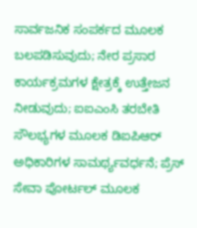ಸಾರ್ವಜನಿಕ ಸಂಪರ್ಕದ ಮೂಲಕ ಬಲಪಡಿಸುವುದು; ನೇರ ಪ್ರಸಾರ ಕಾರ್ಯಕ್ರಮಗಳ ಕ್ಷೇತ್ರಕ್ಕೆ ಉತ್ತೇಜನ ನೀಡುವುದು; ಐಐಎಂಸಿ ತರಬೇತಿ ಸೌಲಭ್ಯಗಳ ಮೂಲಕ ಡಿಐಪಿಆರ್ ಅಧಿಕಾರಿಗಳ ಸಾಮರ್ಥ್ಯವರ್ಧನೆ; ಪ್ರೆಸ್ ಸೇವಾ ಪೋರ್ಟಲ್ ಮೂಲಕ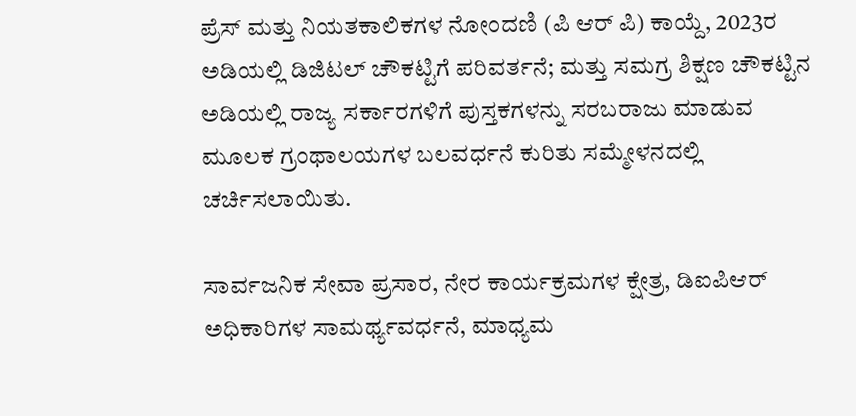ಪ್ರೆಸ್ ಮತ್ತು ನಿಯತಕಾಲಿಕಗಳ ನೋಂದಣಿ (ಪಿ ಆರ್‌ ಪಿ) ಕಾಯ್ದೆ, 2023ರ ಅಡಿಯಲ್ಲಿ ಡಿಜಿಟಲ್ ಚೌಕಟ್ಟಿಗೆ ಪರಿವರ್ತನೆ; ಮತ್ತು ಸಮಗ್ರ ಶಿಕ್ಷಣ ಚೌಕಟ್ಟಿನ ಅಡಿಯಲ್ಲಿ ರಾಜ್ಯ ಸರ್ಕಾರಗಳಿಗೆ ಪುಸ್ತಕಗಳನ್ನು ಸರಬರಾಜು ಮಾಡುವ ಮೂಲಕ ಗ್ರಂಥಾಲಯಗಳ ಬಲವರ್ಧನೆ ಕುರಿತು ಸಮ್ಮೇಳನದಲ್ಲಿ ಚರ್ಚಿಸಲಾಯಿತು.

ಸಾರ್ವಜನಿಕ ಸೇವಾ ಪ್ರಸಾರ, ನೇರ ಕಾರ್ಯಕ್ರಮಗಳ ಕ್ಷೇತ್ರ, ಡಿಐಪಿಆರ್ ಅಧಿಕಾರಿಗಳ ಸಾಮರ್ಥ್ಯವರ್ಧನೆ, ಮಾಧ್ಯಮ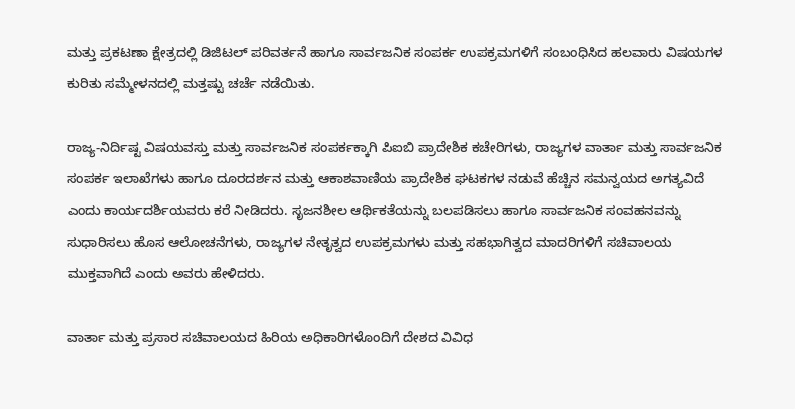ಮತ್ತು ಪ್ರಕಟಣಾ ಕ್ಷೇತ್ರದಲ್ಲಿ ಡಿಜಿಟಲ್ ಪರಿವರ್ತನೆ ಹಾಗೂ ಸಾರ್ವಜನಿಕ ಸಂಪರ್ಕ ಉಪಕ್ರಮಗಳಿಗೆ ಸಂಬಂಧಿಸಿದ ಹಲವಾರು ವಿಷಯಗಳ ಕುರಿತು ಸಮ್ಮೇಳನದಲ್ಲಿ ಮತ್ತಷ್ಟು ಚರ್ಚೆ ನಡೆಯಿತು.

ರಾಜ್ಯ-ನಿರ್ದಿಷ್ಟ ವಿಷಯವಸ್ತು ಮತ್ತು ಸಾರ್ವಜನಿಕ ಸಂಪರ್ಕಕ್ಕಾಗಿ ಪಿಐಬಿ ಪ್ರಾದೇಶಿಕ ಕಚೇರಿಗಳು, ರಾಜ್ಯಗಳ ವಾರ್ತಾ ಮತ್ತು ಸಾರ್ವಜನಿಕ ಸಂಪರ್ಕ ಇಲಾಖೆಗಳು ಹಾಗೂ ದೂರದರ್ಶನ ಮತ್ತು ಆಕಾಶವಾಣಿಯ ಪ್ರಾದೇಶಿಕ ಘಟಕಗಳ ನಡುವೆ ಹೆಚ್ಚಿನ ಸಮನ್ವಯದ ಅಗತ್ಯವಿದೆ ಎಂದು ಕಾರ್ಯದರ್ಶಿಯವರು ಕರೆ ನೀಡಿದರು. ಸೃಜನಶೀಲ ಆರ್ಥಿಕತೆಯನ್ನು ಬಲಪಡಿಸಲು ಹಾಗೂ ಸಾರ್ವಜನಿಕ ಸಂವಹನವನ್ನು ಸುಧಾರಿಸಲು ಹೊಸ ಆಲೋಚನೆಗಳು, ರಾಜ್ಯಗಳ ನೇತೃತ್ವದ ಉಪಕ್ರಮಗಳು ಮತ್ತು ಸಹಭಾಗಿತ್ವದ ಮಾದರಿಗಳಿಗೆ ಸಚಿವಾಲಯ ಮುಕ್ತವಾಗಿದೆ ಎಂದು ಅವರು ಹೇಳಿದರು.

ವಾರ್ತಾ ಮತ್ತು ಪ್ರಸಾರ ಸಚಿವಾಲಯದ ಹಿರಿಯ ಅಧಿಕಾರಿಗಳೊಂದಿಗೆ ದೇಶದ ವಿವಿಧ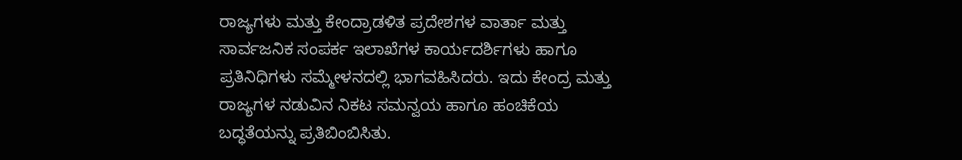ರಾಜ್ಯಗಳು ಮತ್ತು ಕೇಂದ್ರಾಡಳಿತ ಪ್ರದೇಶಗಳ ವಾರ್ತಾ ಮತ್ತು ಸಾರ್ವಜನಿಕ ಸಂಪರ್ಕ ಇಲಾಖೆಗಳ ಕಾರ್ಯದರ್ಶಿಗಳು ಹಾಗೂ ಪ್ರತಿನಿಧಿಗಳು ಸಮ್ಮೇಳನದಲ್ಲಿ ಭಾಗವಹಿಸಿದರು. ಇದು ಕೇಂದ್ರ ಮತ್ತು ರಾಜ್ಯಗಳ ನಡುವಿನ ನಿಕಟ ಸಮನ್ವಯ ಹಾಗೂ ಹಂಚಿಕೆಯ ಬದ್ಧತೆಯನ್ನು ಪ್ರತಿಬಿಂಬಿಸಿತು.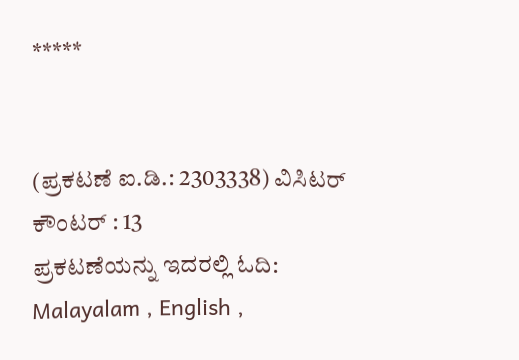*****


(ಪ್ರಕಟಣೆ ಐ.ಡಿ.: 2303338) ವಿಸಿಟರ್ ಕೌಂಟರ್ : 13
ಪ್ರಕಟಣೆಯನ್ನು ಇದರಲ್ಲಿ ಓದಿ: Malayalam , English ,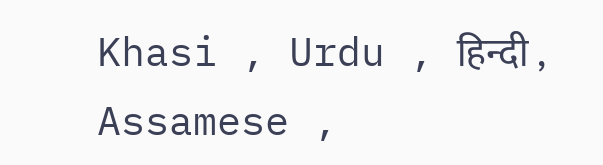Khasi , Urdu , हिन्दी , Assamese ,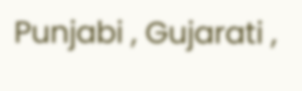Punjabi , Gujarati ,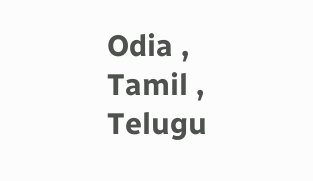Odia , Tamil , Telugu